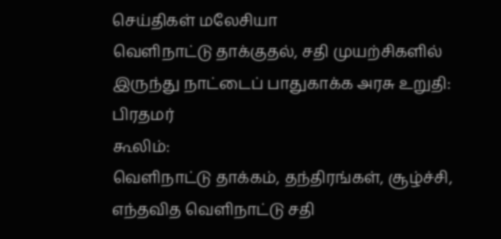செய்திகள் மலேசியா
வெளிநாட்டு தாக்குதல், சதி முயற்சிகளில் இருந்து நாட்டைப் பாதுகாக்க அரசு உறுதி: பிரதமர்
கூலிம்:
வெளிநாட்டு தாக்கம், தந்திரங்கள், சூழ்ச்சி, எந்தவித வெளிநாட்டு சதி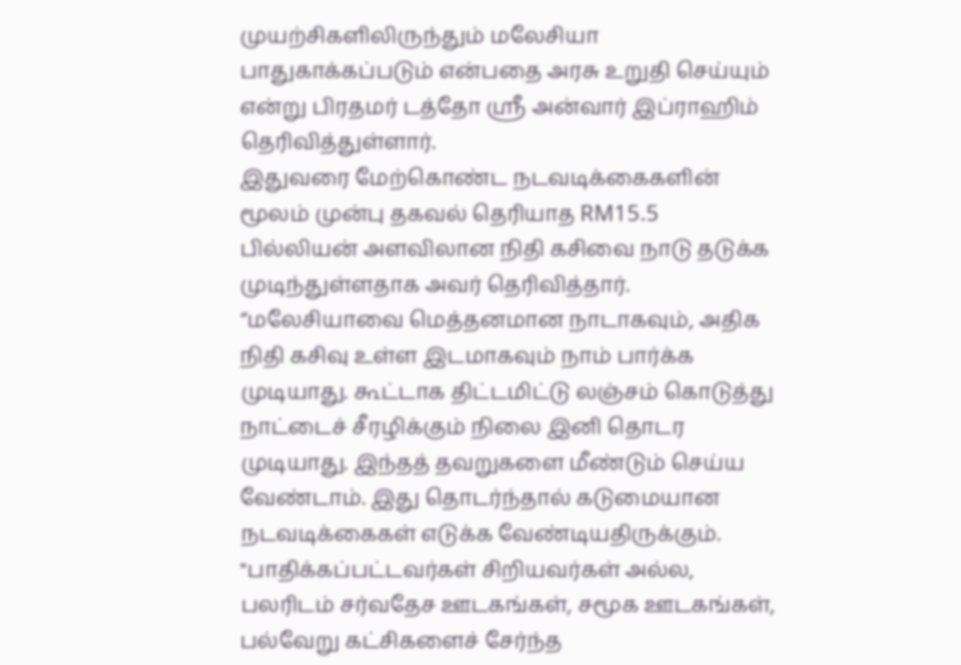முயற்சிகளிலிருந்தும் மலேசியா பாதுகாக்கப்படும் என்பதை அரசு உறுதி செய்யும் என்று பிரதமர் டத்தோ ஸ்ரீ அன்வார் இப்ராஹிம் தெரிவித்துள்ளார்.
இதுவரை மேற்கொண்ட நடவடிக்கைகளின் மூலம் முன்பு தகவல் தெரியாத RM15.5 பில்லியன் அளவிலான நிதி கசிவை நாடு தடுக்க முடிந்துள்ளதாக அவர் தெரிவித்தார்.
“மலேசியாவை மெத்தனமான நாடாகவும், அதிக நிதி கசிவு உள்ள இடமாகவும் நாம் பார்க்க முடியாது. கூட்டாக திட்டமிட்டு லஞ்சம் கொடுத்து நாட்டைச் சீரழிக்கும் நிலை இனி தொடர முடியாது. இந்தத் தவறுகளை மீண்டும் செய்ய வேண்டாம். இது தொடர்ந்தால் கடுமையான நடவடிக்கைகள் எடுக்க வேண்டியதிருக்கும்.
"பாதிக்கப்பட்டவர்கள் சிறியவர்கள் அல்ல, பலரிடம் சர்வதேச ஊடகங்கள், சமூக ஊடகங்கள், பல்வேறு கட்சிகளைச் சேர்ந்த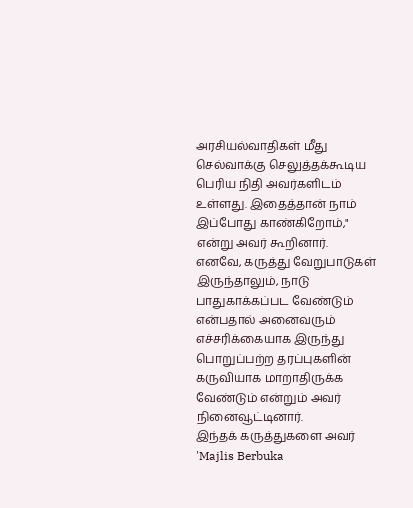அரசியல்வாதிகள் மீது செல்வாக்கு செலுத்தக்கூடிய பெரிய நிதி அவர்களிடம் உள்ளது. இதைத்தான் நாம் இப்போது காண்கிறோம்," என்று அவர் கூறினார்.
எனவே, கருத்து வேறுபாடுகள் இருந்தாலும், நாடு பாதுகாக்கப்பட வேண்டும் என்பதால் அனைவரும் எச்சரிக்கையாக இருந்து பொறுப்பற்ற தரப்புகளின் கருவியாக மாறாதிருக்க வேண்டும் என்றும் அவர் நினைவூட்டினார்.
இந்தக் கருத்துகளை அவர் 'Majlis Berbuka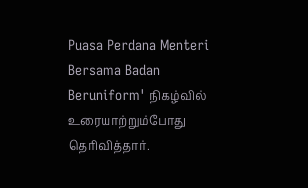Puasa Perdana Menteri Bersama Badan Beruniform' நிகழ்வில் உரையாற்றும்போது தெரிவித்தார்.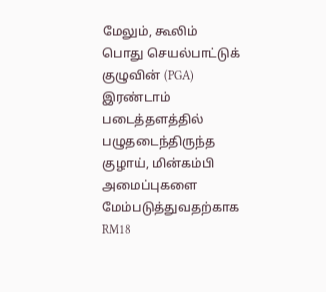மேலும், கூலிம் பொது செயல்பாட்டுக் குழுவின் (PGA) இரண்டாம் படைத்தளத்தில் பழுதடைந்திருந்த குழாய், மின்கம்பி அமைப்புகளை மேம்படுத்துவதற்காக RM18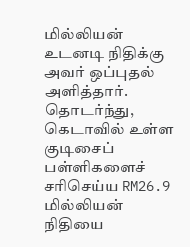மில்லியன் உடனடி நிதிக்கு அவர் ஒப்புதல் அளித்தார்.
தொடர்ந்து, கெடாவில் உள்ள குடிசைப் பள்ளிகளைச் சரிசெய்ய RM26.9 மில்லியன் நிதியை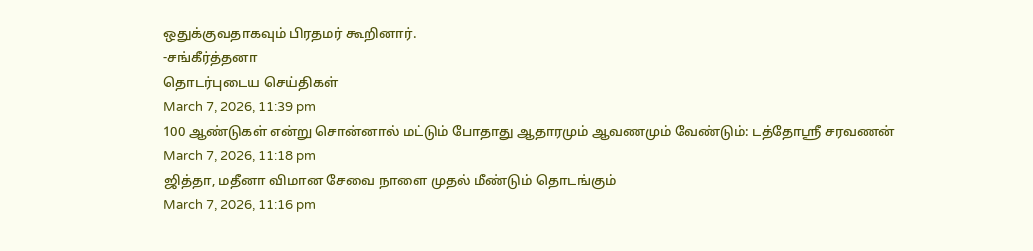ஒதுக்குவதாகவும் பிரதமர் கூறினார்.
-சங்கீர்த்தனா
தொடர்புடைய செய்திகள்
March 7, 2026, 11:39 pm
100 ஆண்டுகள் என்று சொன்னால் மட்டும் போதாது ஆதாரமும் ஆவணமும் வேண்டும்: டத்தோஸ்ரீ சரவணன்
March 7, 2026, 11:18 pm
ஜித்தா, மதீனா விமான சேவை நாளை முதல் மீண்டும் தொடங்கும்
March 7, 2026, 11:16 pm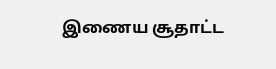இணைய சூதாட்ட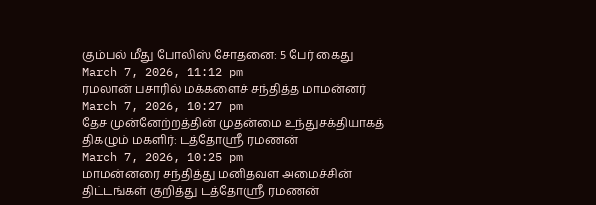கும்பல் மீது போலிஸ் சோதனை: 5 பேர் கைது
March 7, 2026, 11:12 pm
ரமலான் பசாரில் மக்களைச் சந்தித்த மாமன்னர்
March 7, 2026, 10:27 pm
தேச முன்னேற்றத்தின் முதன்மை உந்துசக்தியாகத் திகழும் மகளிர்: டத்தோஸ்ரீ ரமணன்
March 7, 2026, 10:25 pm
மாமன்னரை சந்தித்து மனிதவள அமைச்சின் திட்டங்கள் குறித்து டத்தோஸ்ரீ ரமணன்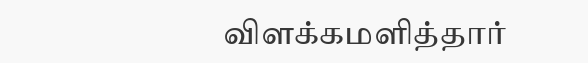விளக்கமளித்தார்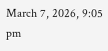March 7, 2026, 9:05 pm